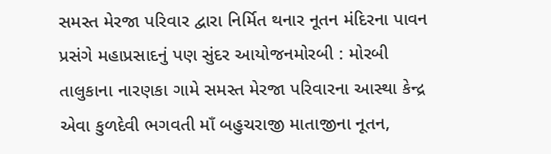સમસ્ત મેરજા પરિવાર દ્વારા નિર્મિત થનાર નૂતન મંદિરના પાવન પ્રસંગે મહાપ્રસાદનું પણ સુંદર આયોજનમોરબી : મોરબી તાલુકાના નારણકા ગામે સમસ્ત મેરજા પરિવારના આસ્થા કેન્દ્ર એવા કુળદેવી ભગવતી માઁ બહુચરાજી માતાજીના નૂતન,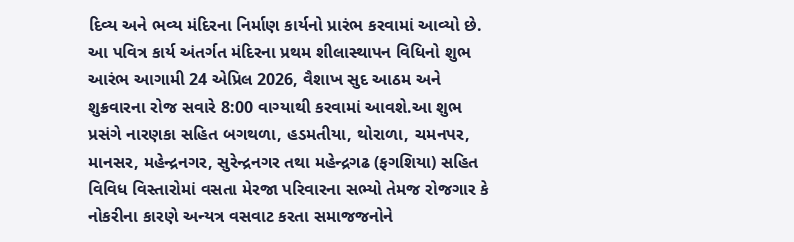દિવ્ય અને ભવ્ય મંદિરના નિર્માણ કાર્યનો પ્રારંભ કરવામાં આવ્યો છે. આ પવિત્ર કાર્ય અંતર્ગત મંદિરના પ્રથમ શીલાસ્થાપન વિધિનો શુભ આરંભ આગામી 24 એપ્રિલ 2026, વૈશાખ સુદ આઠમ અને શુક્રવારના રોજ સવારે 8:00 વાગ્યાથી કરવામાં આવશે.આ શુભ પ્રસંગે નારણકા સહિત બગથળા, હડમતીયા, થોરાળા, ચમનપર, માનસર, મહેન્દ્રનગર, સુરેન્દ્રનગર તથા મહેન્દ્રગઢ (ફગશિયા) સહિત વિવિધ વિસ્તારોમાં વસતા મેરજા પરિવારના સભ્યો તેમજ રોજગાર કે નોકરીના કારણે અન્યત્ર વસવાટ કરતા સમાજજનોને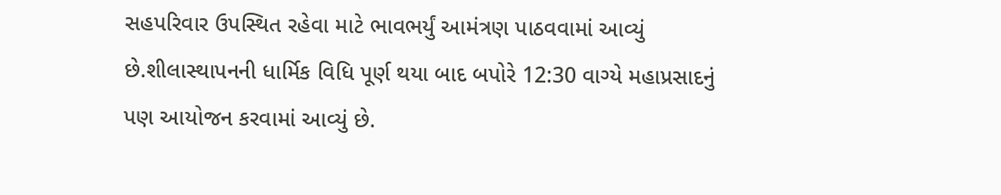સહપરિવાર ઉપસ્થિત રહેવા માટે ભાવભર્યું આમંત્રણ પાઠવવામાં આવ્યું છે.શીલાસ્થાપનની ધાર્મિક વિધિ પૂર્ણ થયા બાદ બપોરે 12:30 વાગ્યે મહાપ્રસાદનું પણ આયોજન કરવામાં આવ્યું છે.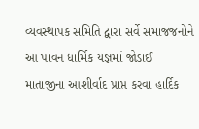વ્યવસ્થાપક સમિતિ દ્વારા સર્વે સમાજજનોને આ પાવન ધાર્મિક યજ્ઞમાં જોડાઈ માતાજીના આશીર્વાદ પ્રાપ્ત કરવા હાર્દિક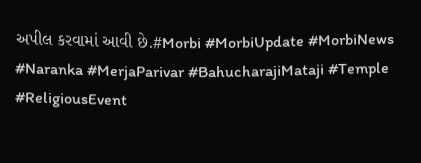અપીલ કરવામાં આવી છે.#Morbi #MorbiUpdate #MorbiNews #Naranka #MerjaParivar #BahucharajiMataji #Temple #ReligiousEvent